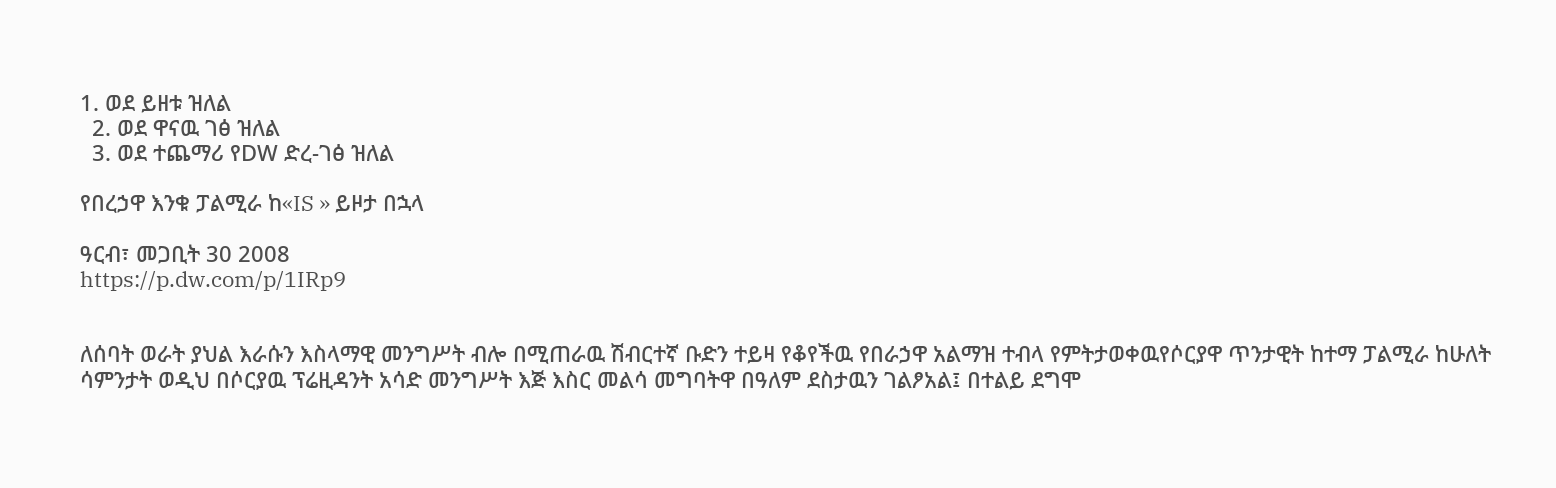1. ወደ ይዘቱ ዝለል
  2. ወደ ዋናዉ ገፅ ዝለል
  3. ወደ ተጨማሪ የDW ድረ-ገፅ ዝለል

የበረኃዋ እንቁ ፓልሚራ ከ«IS » ይዞታ በኋላ

ዓርብ፣ መጋቢት 30 2008
https://p.dw.com/p/1IRp9


ለሰባት ወራት ያህል እራሱን እስላማዊ መንግሥት ብሎ በሚጠራዉ ሽብርተኛ ቡድን ተይዛ የቆየችዉ የበራኃዋ አልማዝ ተብላ የምትታወቀዉየሶርያዋ ጥንታዊት ከተማ ፓልሚራ ከሁለት ሳምንታት ወዲህ በሶርያዉ ፕሬዚዳንት አሳድ መንግሥት እጅ እስር መልሳ መግባትዋ በዓለም ደስታዉን ገልፆአል፤ በተልይ ደግሞ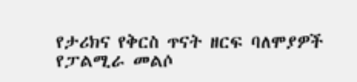የታሪክና የቅርስ ጥናት ዘርፍ ባለሞያዎች የፓልሚራ መልሶ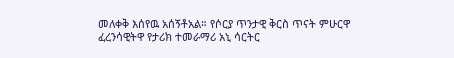መለቀቅ እሰየዉ አሰኝቶአል። የሶርያ ጥንታዊ ቅርስ ጥናት ምሁርዋ ፈረንሳዊትዋ የታሪክ ተመራማሪ አኒ ሳርትር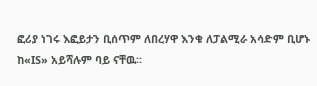ፎሪያ ነገሩ እፎይታን ቢሰጥም ለበረሃዋ እንቁ ለፓልሚራ አሳድም ቢሆኑ ከ«IS» አይሻሉም ባይ ናቸዉ።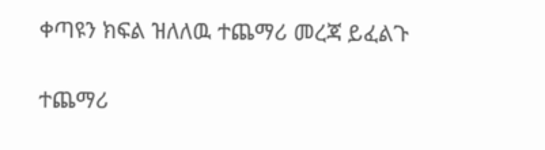ቀጣዩን ክፍል ዝለለዉ ተጨማሪ መረጃ ይፈልጉ

ተጨማሪ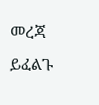መረጃ ይፈልጉ